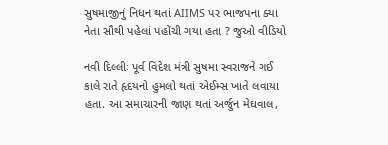સુષમાજીનું નિધન થતાં AIIMS પર ભાજપના ક્યા નેતા સૌથી પહેલાં પહોંચી ગયા હતા ? જુઓ વીડિયો

નવી દિલ્લીઃ પૂર્વ વિદેશ મંત્રી સુષમા સ્વરાજને ગઈ કાલે રાતે હૃદયનો હુમલો થતાં એઈમ્સ ખાતે લવાયા હતા. આ સમાચારની જાણ થતાં અર્જુન મેઘવાલ,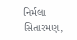નિર્મલા સિતારમણ,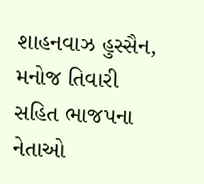શાહનવાઝ હુસ્સૈન, મનોજ તિવારી સહિત ભાજપના નેતાઓ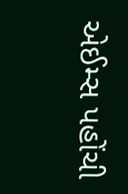એઈમ્સ પહોંચી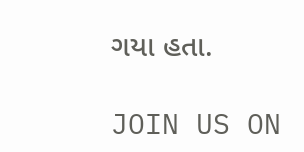ગયા હતા.

JOIN US ON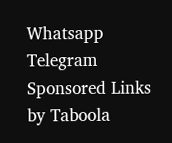Whatsapp
Telegram
Sponsored Links by Taboola